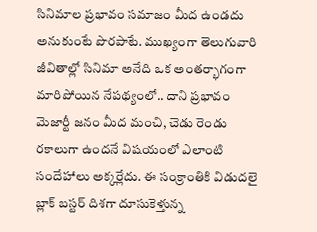సినిమాల ప్రభావం సమాజం మీద ఉండదు అనుకుంటే పొరపాటే. ముఖ్యంగా తెలుగువారి జీవితాల్లో సినిమా అనేది ఒక అంతర్భాగంగా మారిపోయిన నేపథ్యంలో.. దాని ప్రభావం మెజార్టీ జనం మీద మంచి, చెడు రెండు రకాలుగా ఉందనే విషయంలో ఎలాంటి సందేహాలు అక్కర్లేదు. ఈ సంక్రాంతికి విడుదలై బ్లాక్ బస్టర్ దిశగా దూసుకెళ్తున్న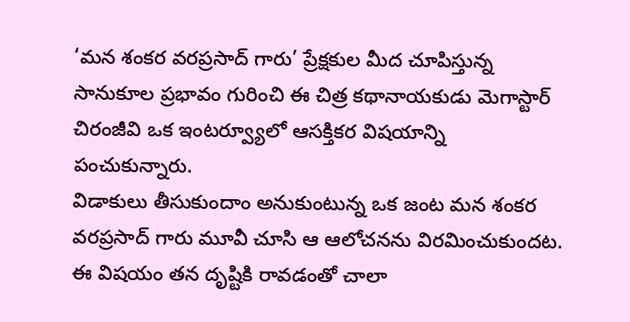‘మన శంకర వరప్రసాద్ గారు’ ప్రేక్షకుల మీద చూపిస్తున్న సానుకూల ప్రభావం గురించి ఈ చిత్ర కథానాయకుడు మెగాస్టార్ చిరంజీవి ఒక ఇంటర్వ్యూలో ఆసక్తికర విషయాన్ని పంచుకున్నారు.
విడాకులు తీసుకుందాం అనుకుంటున్న ఒక జంట మన శంకర వరప్రసాద్ గారు మూవీ చూసి ఆ ఆలోచనను విరమించుకుందట. ఈ విషయం తన దృష్టికి రావడంతో చాలా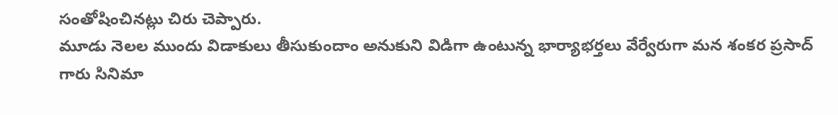సంతోషించినట్లు చిరు చెప్పారు.
మూడు నెలల ముందు విడాకులు తీసుకుందాం అనుకుని విడిగా ఉంటున్న భార్యాభర్తలు వేర్వేరుగా మన శంకర ప్రసాద్ గారు సినిమా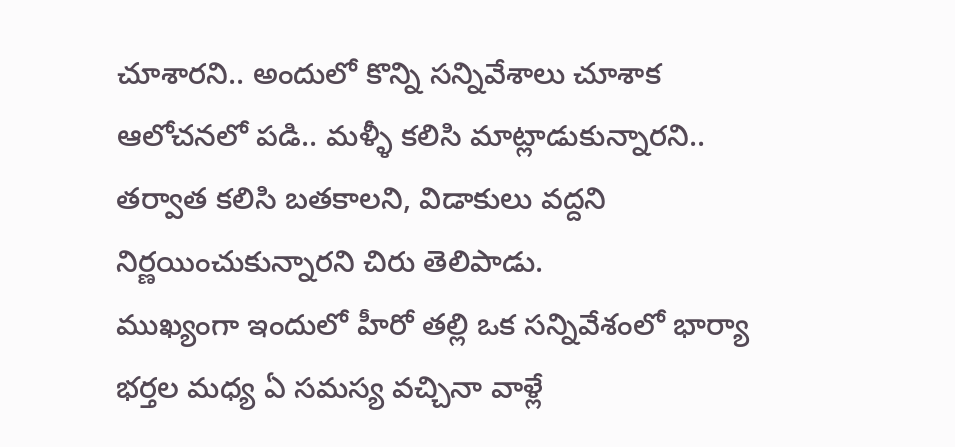చూశారని.. అందులో కొన్ని సన్నివేశాలు చూశాక ఆలోచనలో పడి.. మళ్ళీ కలిసి మాట్లాడుకున్నారని.. తర్వాత కలిసి బతకాలని, విడాకులు వద్దని నిర్ణయించుకున్నారని చిరు తెలిపాడు.
ముఖ్యంగా ఇందులో హీరో తల్లి ఒక సన్నివేశంలో భార్యా భర్తల మధ్య ఏ సమస్య వచ్చినా వాళ్లే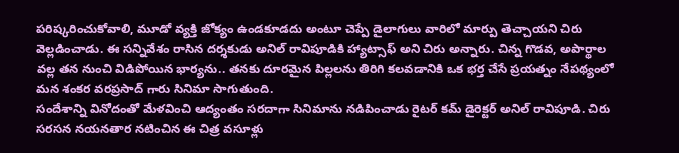పరిష్కరించుకోవాలి, మూడో వ్యక్తి జోక్యం ఉండకూడదు అంటూ చెప్పే డైలాగులు వారిలో మార్పు తెచ్చాయని చిరు వెల్లడించాడు. ఈ సన్నివేశం రాసిన దర్శకుడు అనిల్ రావిపూడికి హ్యాట్సాఫ్ అని చిరు అన్నారు. చిన్న గొడవ, అపార్థాల వల్ల తన నుంచి విడిపోయిన భార్యను.. తనకు దూరమైన పిల్లలను తిరిగి కలవడానికి ఒక భర్త చేసే ప్రయత్నం నేపథ్యంలో మన శంకర వరప్రసాద్ గారు సినిమా సాగుతుంది.
సందేశాన్ని వినోదంతో మేళవించి ఆద్యంతం సరదాగా సినిమాను నడిపించాడు రైటర్ కమ్ డైరెక్టర్ అనిల్ రావిపూడి. చిరు సరసన నయనతార నటించిన ఈ చిత్ర వసూళ్లు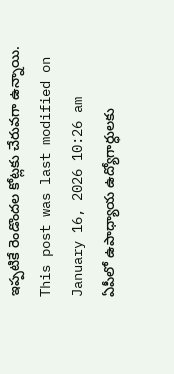ఇప్పటికే రెండొందల కోట్లకు చేరువగా ఉన్నాయి.
This post was last modified on January 16, 2026 10:26 am
ఏపీలో ఉపాధ్యాయ ఉద్యోగార్ధులకు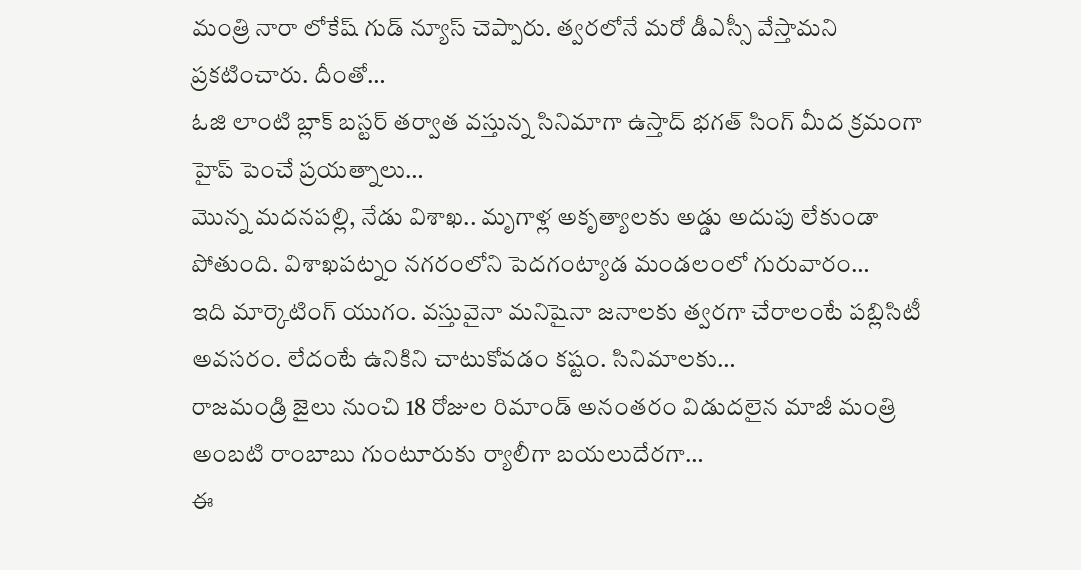మంత్రి నారా లోకేష్ గుడ్ న్యూస్ చెప్పారు. త్వరలోనే మరో డీఎస్సీ వేస్తామని ప్రకటించారు. దీంతో…
ఓజి లాంటి బ్లాక్ బస్టర్ తర్వాత వస్తున్న సినిమాగా ఉస్తాద్ భగత్ సింగ్ మీద క్రమంగా హైప్ పెంచే ప్రయత్నాలు…
మొన్న మదనపల్లి, నేడు విశాఖ.. మృగాళ్ల అకృత్యాలకు అడ్డు అదుపు లేకుండా పోతుంది. విశాఖపట్నం నగరంలోని పెదగంట్యాడ మండలంలో గురువారం…
ఇది మార్కెటింగ్ యుగం. వస్తువైనా మనిషైనా జనాలకు త్వరగా చేరాలంటే పబ్లిసిటీ అవసరం. లేదంటే ఉనికిని చాటుకోవడం కష్టం. సినిమాలకు…
రాజమండ్రి జైలు నుంచి 18 రోజుల రిమాండ్ అనంతరం విడుదలైన మాజీ మంత్రి అంబటి రాంబాబు గుంటూరుకు ర్యాలీగా బయలుదేరగా…
ఈ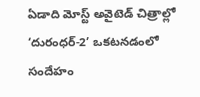ఏడాది మోస్ట్ అవైటెడ్ చిత్రాల్లో ‘దురంధర్-2’ ఒకటనడంలో సందేహం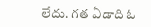లేదు. గత ఏడాది ఓ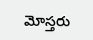మోస్తరు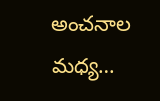అంచనాల మధ్య…